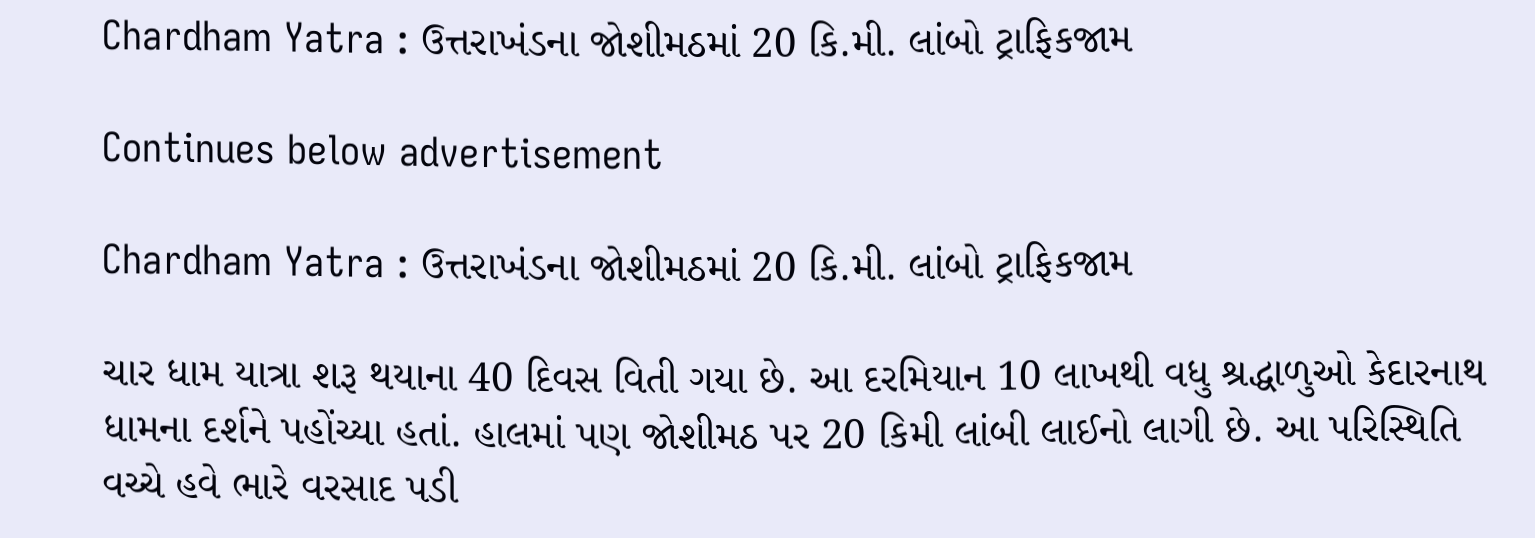Chardham Yatra : ઉત્તરાખંડના જોશીમઠમાં 20 કિ.મી. લાંબો ટ્રાફિકજામ

Continues below advertisement

Chardham Yatra : ઉત્તરાખંડના જોશીમઠમાં 20 કિ.મી. લાંબો ટ્રાફિકજામ

ચાર ધામ યાત્રા શરૂ થયાના 40 દિવસ વિતી ગયા છે. આ દરમિયાન 10 લાખથી વધુ શ્રદ્ધાળુઓ કેદારનાથ ધામના દર્શને પહોંચ્યા હતાં. હાલમાં પણ જોશીમઠ પર 20 કિમી લાંબી લાઈનો લાગી છે. આ પરિસ્થિતિ વચ્ચે હવે ભારે વરસાદ પડી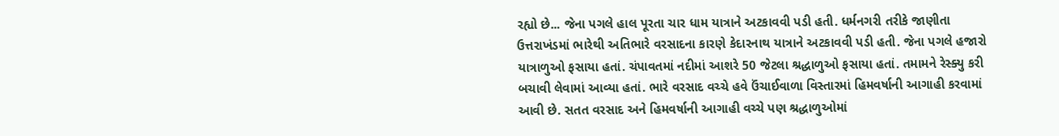રહ્યો છે... જેના પગલે હાલ પૂરતા ચાર ધામ યાત્રાને અટકાવવી પડી હતી. ધર્મનગરી તરીકે જાણીતા ઉત્તરાખંડમાં ભારેથી અતિભારે વરસાદના કારણે કેદારનાથ યાત્રાને અટકાવવી પડી હતી. જેના પગલે હજારો યાત્રાળુઓ ફસાયા હતાં. ચંપાવતમાં નદીમાં આશરે 50 જેટલા શ્રદ્ધાળુઓ ફસાયા હતાં. તમામને રેસ્ક્યુ કરી બચાવી લેવામાં આવ્યા હતાં. ભારે વરસાદ વચ્ચે હવે ઉંચાઈવાળા વિસ્તારમાં હિમવર્ષાની આગાહી કરવામાં આવી છે. સતત વરસાદ અને હિમવર્ષાની આગાહી વચ્ચે પણ શ્રદ્ધાળુઓમાં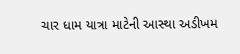ચાર ધામ યાત્રા માટેની આસ્થા અડીખમ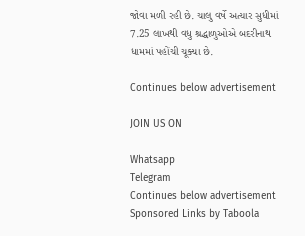જોવા મળી રહી છે. ચાલુ વર્ષે અત્યાર સુધીમાં 7.25 લાખથી વધુ શ્રદ્ધાળુઓએ બદરીનાથ ધામમાં પહોંચી ચૂક્યા છે.

Continues below advertisement

JOIN US ON

Whatsapp
Telegram
Continues below advertisement
Sponsored Links by Taboola